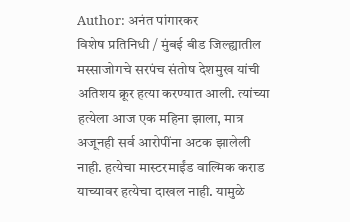Author: अनंत पांगारकर
विशेष प्रतिनिधी / मुंबई बीड जिल्ह्यातील मस्साजोगचे सरपंच संतोष देशमुख यांची अतिशय क्रूर हत्या करण्यात आली. त्यांच्या हत्येला आज एक महिना झाला, मात्र अजूनही सर्व आरोपींना अटक झालेली नाही. हत्येचा मास्टरमाईंड वाल्मिक कराड याच्यावर हत्येचा दाखल नाही. यामुळे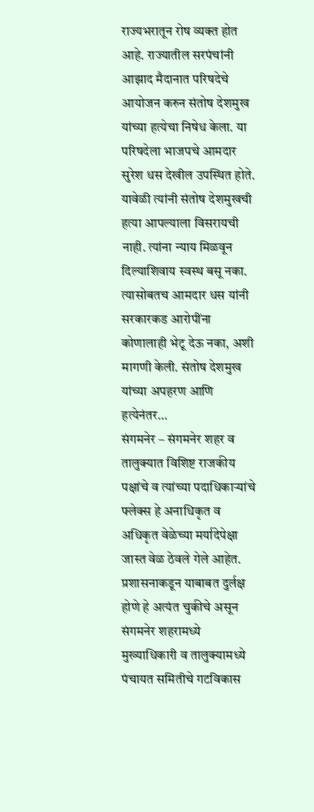राज्यभरातून रोष व्यक्त होत आहे. राज्यातील सरपंचांनी आझाद मैदानात परिषदेचे आयोजन करुन संतोष देशमुख यांच्या हत्येचा निषेध केला. या परिषदेला भाजपचे आमदार सुरेश धस देखील उपस्थित होते. यावेळी त्यांनी संतोष देशमुखची हत्या आपल्याला विसरायची नाही. त्यांना न्याय मिळवून दिल्याशिवाय स्वस्थ बसू नका. त्यासोबतच आमदार धस यांनी सरकारकड आरोपींना कोणालाही भेटू देऊ नका, अशी मागणी केली. संतोष देशमुख यांच्या अपहरण आणि हत्येनंतर…
संगमनेर – संगमनेर शहर व तालुक्यात विशिष्ट राजकीय पक्षांचे व त्यांच्या पदाधिकाऱ्यांचे फ्लेक्स हे अनाधिकृत व अधिकृत वेळेच्या मर्यादेपेक्षा जास्त वेळ ठेवले गेले आहेत. प्रशासनाकडून याबाबत दुर्लक्ष होणे हे अत्यंत चुकीचे असून संगमनेर शहरामध्ये मुख्याधिकारी व तालुक्यामध्ये पंचायत समितीचे गटविकास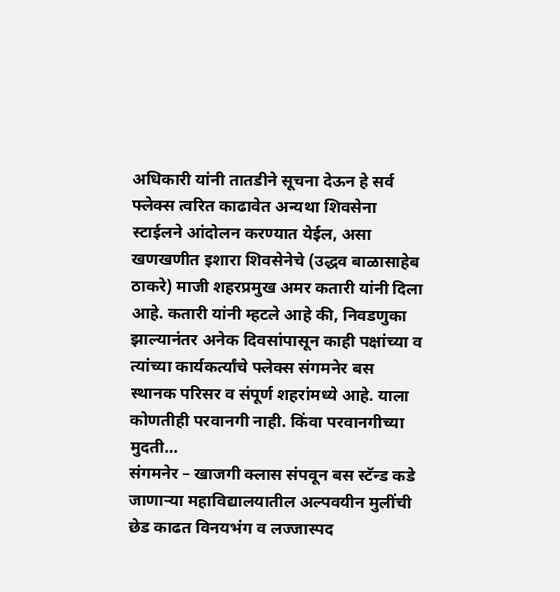अधिकारी यांनी तातडीने सूचना देऊन हे सर्व फ्लेक्स त्वरित काढावेत अन्यथा शिवसेना स्टाईलने आंदोलन करण्यात येईल, असा खणखणीत इशारा शिवसेनेचे (उद्धव बाळासाहेब ठाकरे) माजी शहरप्रमुख अमर कतारी यांनी दिला आहे. कतारी यांनी म्हटले आहे की, निवडणुका झाल्यानंतर अनेक दिवसांपासून काही पक्षांच्या व त्यांच्या कार्यकर्त्यांचे फ्लेक्स संगमनेर बस स्थानक परिसर व संपूर्ण शहरांमध्ये आहे. याला कोणतीही परवानगी नाही. किंवा परवानगीच्या मुदती…
संगमनेर – खाजगी क्लास संपवून बस स्टॅन्ड कडे जाणाऱ्या महाविद्यालयातील अल्पवयीन मुलींची छेड काढत विनयभंग व लज्जास्पद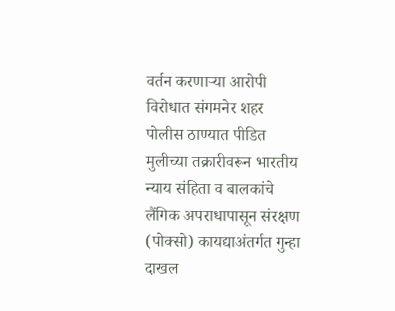वर्तन करणाऱ्या आरोपी विरोधात संगमनेर शहर पोलीस ठाण्यात पीडित मुलीच्या तक्रारीवरून भारतीय न्याय संहिता व बालकांचे लैंगिक अपराधापासून संरक्षण (पोक्सो) कायद्याअंतर्गत गुन्हा दाखल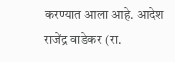करण्यात आला आहे. आदेश राजेंद्र वाडेकर (रा.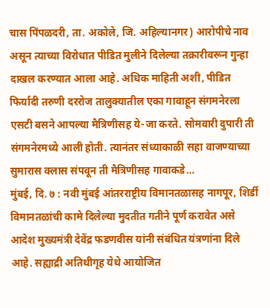चास पिंपळदरी, ता. अकोले, जि. अहिल्यानगर) आरोपीचे नाव असून त्याच्या विरोधात पीडित मुलीने दिलेल्या तक्रारीवरून गुन्हा दाखल करण्यात आला आहे. अधिक माहिती अशी, पीडित फिर्यादी तरुणी दररोज तालुक्यातील एका गावाहून संगमनेरला एसटी बसने आपल्या मैत्रिणीसह ये-जा करते. सोमवारी दुपारी ती संगमनेरमध्ये आली होती. त्यानंतर संध्याकाळी सहा वाजण्याच्या सुमारास क्लास संपवून ती मैत्रिणीसह गावाकडे…
मुंबई, दि. ७ : नवी मुंबई आंतरराष्ट्रीय विमानतळासह नागपूर, शिर्डी विमानतळांची कामे दिलेल्या मुदतीत गतीने पूर्ण करावेत असे आदेश मुख्यमंत्री देवेंद्र फडणवीस यांनी संबंधित यंत्रणांना दिले आहे. सह्याद्री अतिथीगृह येथे आयोजित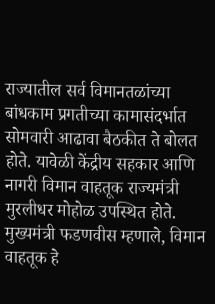राज्यातील सर्व विमानतळांच्या बांधकाम प्रगतीच्या कामासंदर्भात सोमवारी आढावा बैठकीत ते बोलत होते. यावेळी केंद्रीय सहकार आणि नागरी विमान वाहतूक राज्यमंत्री मुरलीधर मोहोळ उपस्थित होते. मुख्यमंत्री फडणवीस म्हणाले, विमान वाहतूक हे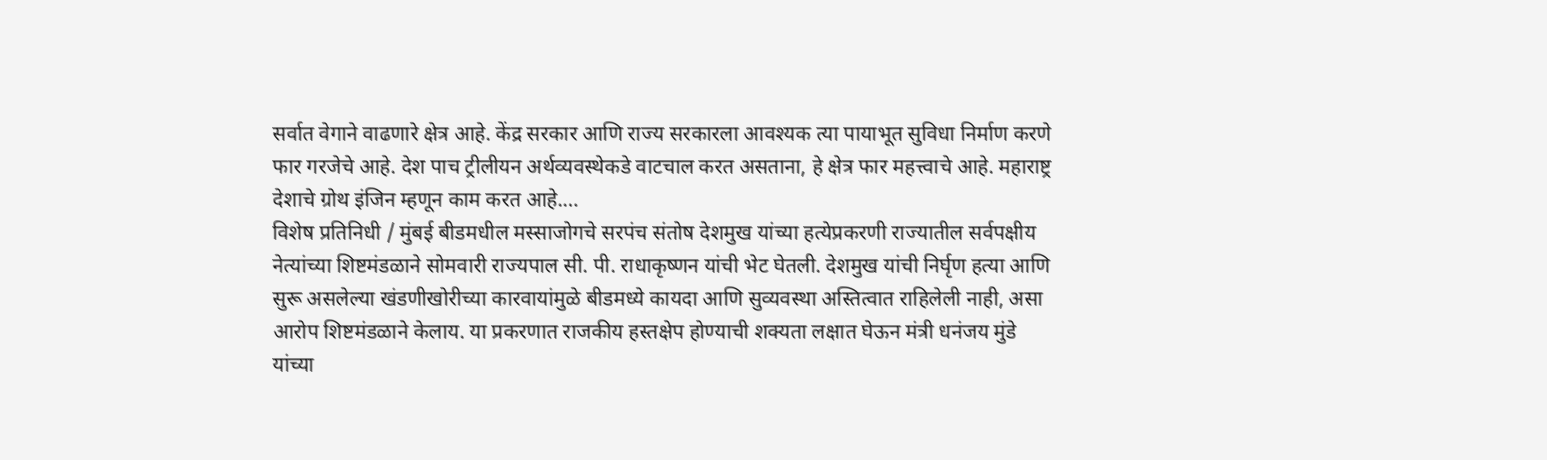सर्वात वेगाने वाढणारे क्षेत्र आहे. केंद्र सरकार आणि राज्य सरकारला आवश्यक त्या पायाभूत सुविधा निर्माण करणे फार गरजेचे आहे. देश पाच ट्रीलीयन अर्थव्यवस्थेकडे वाटचाल करत असताना, हे क्षेत्र फार महत्त्वाचे आहे. महाराष्ट्र देशाचे ग्रोथ इंजिन म्हणून काम करत आहे.…
विशेष प्रतिनिधी / मुंबई बीडमधील मस्साजोगचे सरपंच संतोष देशमुख यांच्या हत्येप्रकरणी राज्यातील सर्वपक्षीय नेत्यांच्या शिष्टमंडळाने सोमवारी राज्यपाल सी. पी. राधाकृष्णन यांची भेट घेतली. देशमुख यांची निर्घृण हत्या आणि सुरू असलेल्या खंडणीखोरीच्या कारवायांमुळे बीडमध्ये कायदा आणि सुव्यवस्था अस्तित्वात राहिलेली नाही, असा आरोप शिष्टमंडळाने केलाय. या प्रकरणात राजकीय हस्तक्षेप होण्याची शक्यता लक्षात घेऊन मंत्री धनंजय मुंडे यांच्या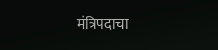मंत्रिपदाचा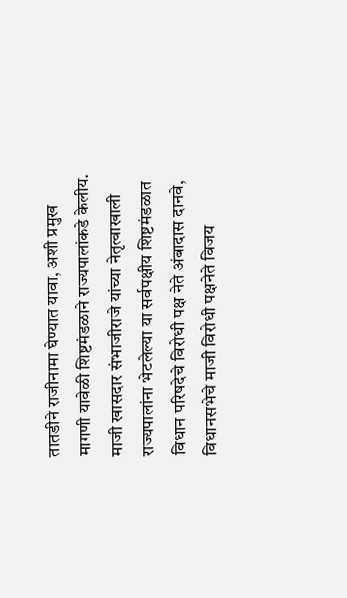तातडीने राजीनामा घेण्यात यावा, अशी प्रमुख मागणी यावेळी शिष्टमंडळाने राज्यपालांकडे केलीय. माजी खासदार संभाजीराजे यांच्या नेतृत्वाखाली राज्यपालांना भेटलेल्या या सर्वपक्षीय शिष्टमंडळात विधान परिषदेचे विरोधी पक्ष नेते अंबादास दानवे, विधानसभेचे माजी विरोधी पक्षनेते विजय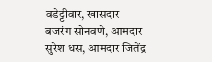वडेट्टीवार, खासदार बजरंग सोनवणे, आमदार सुरेश धस, आमदार जितेंद्र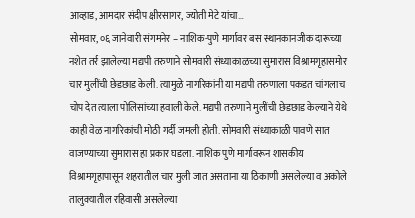आव्हाड, आमदार संदीप क्षीरसागर, ज्योती मेटे यांचा…
सोमवार, ०६ जानेवारी संगमनेर – नाशिक-पुणे मार्गावर बस स्थानकानजीक दारूच्या नशेत तर्र झालेल्या मद्यपी तरुणाने सोमवारी संध्याकाळच्या सुमारास विश्रामगृहासमोर चार मुलींची छेडछाड केली. त्यामुळे नागरिकांनी या मद्यपी तरुणाला पकडत चांगलाच चोप देत त्याला पोलिसांच्या हवाली केले. मद्यपी तरुणाने मुलींची छेडछाड केल्याने येथे काही वेळ नागरिकांची मोठी गर्दी जमली होती. सोमवारी संध्याकाळी पावणे सात वाजण्याच्या सुमारास हा प्रकार घडला. नाशिक पुणे मार्गावरून शासकीय विश्रामगृहापासून शहरातील चार मुली जात असताना या ठिकाणी असलेल्या व अकोले तालुक्यातील रहिवासी असलेल्या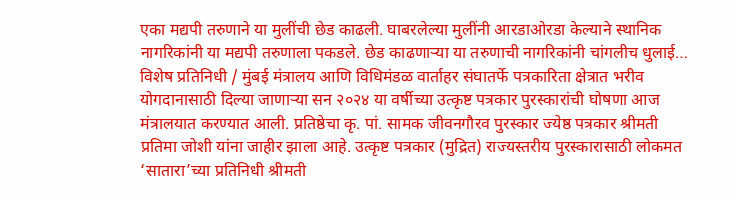एका मद्यपी तरुणाने या मुलींची छेड काढली. घाबरलेल्या मुलींनी आरडाओरडा केल्याने स्थानिक नागरिकांनी या मद्यपी तरुणाला पकडले. छेड काढणाऱ्या या तरुणाची नागरिकांनी चांगलीच धुलाई…
विशेष प्रतिनिधी / मुंबई मंत्रालय आणि विधिमंडळ वार्ताहर संघातर्फे पत्रकारिता क्षेत्रात भरीव योगदानासाठी दिल्या जाणाऱ्या सन २०२४ या वर्षीच्या उत्कृष्ट पत्रकार पुरस्कारांची घोषणा आज मंत्रालयात करण्यात आली. प्रतिष्ठेचा कृ. पां. सामक जीवनगौरव पुरस्कार ज्येष्ठ पत्रकार श्रीमती प्रतिमा जोशी यांना जाहीर झाला आहे. उत्कृष्ट पत्रकार (मुद्रित) राज्यस्तरीय पुरस्कारासाठी लोकमत ‘सातारा’च्या प्रतिनिधी श्रीमती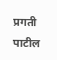प्रगती पाटील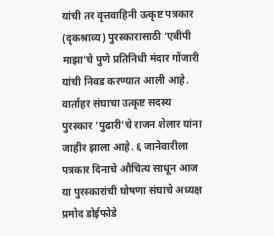यांची तर वृत्तवाहिनी उत्कृष्ट पत्रकार (दृकश्राव्य) पुरस्कारासाठी ‘एबीपी माझा’चे पुणे प्रतिनिधी मंदार गोंजारी यांची निवड करण्यात आली आहे. वार्ताहर संघाचा उत्कृष्ट सदस्य पुरस्कार ‘पुढारी’चे राजन शेलार यांना जाहीर झाला आहे. ६ जानेवारीला पत्रकार दिनाचे औचित्य साधून आज या पुरस्कारांची घोषणा संघाचे अध्यक्ष प्रमोद डोईफोडे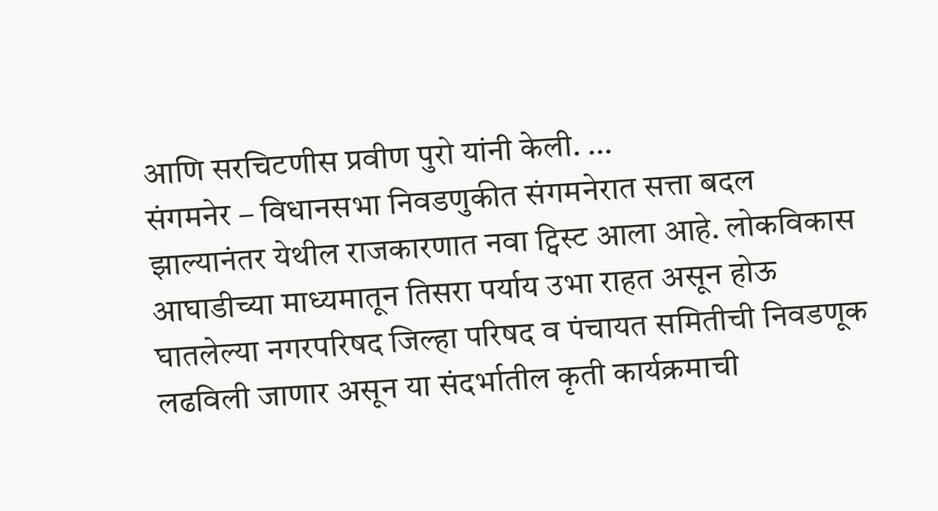आणि सरचिटणीस प्रवीण पुरो यांनी केली. …
संगमनेर – विधानसभा निवडणुकीत संगमनेरात सत्ता बदल झाल्यानंतर येथील राजकारणात नवा ट्विस्ट आला आहे. लोकविकास आघाडीच्या माध्यमातून तिसरा पर्याय उभा राहत असून होऊ घातलेल्या नगरपरिषद जिल्हा परिषद व पंचायत समितीची निवडणूक लढविली जाणार असून या संदर्भातील कृती कार्यक्रमाची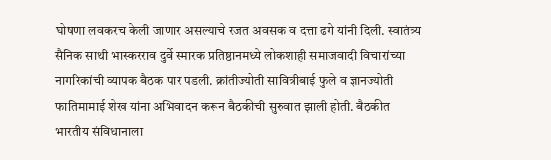घोषणा लवकरच केली जाणार असल्याचे रजत अवसक व दत्ता ढगे यांनी दिली. स्वातंत्र्य सैनिक साथी भास्करराव दुर्वे स्मारक प्रतिष्ठानमध्ये लोकशाही समाजवादी विचारांच्या नागरिकांची व्यापक बैठक पार पडली. क्रांतीज्योती सावित्रीबाई फुले व ज्ञानज्योती फातिमामाई शेख यांना अभिवादन करून बैठकीची सुरुवात झाली होती. बैठकीत भारतीय संविधानाला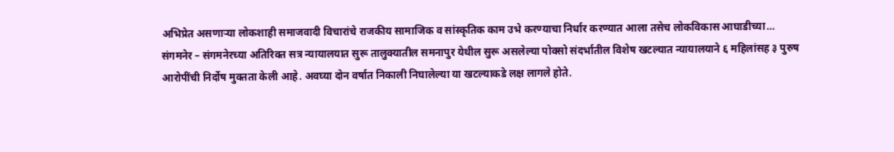अभिप्रेत असणाऱ्या लोकशाही समाजवादी विचारांचे राजकीय सामाजिक व सांस्कृतिक काम उभे करण्याचा निर्धार करण्यात आला तसेच लोकविकास आघाडीच्या…
संगमनेर – संगमनेरच्या अतिरिक्त सत्र न्यायालयात सुरू तालुक्यातील समनापुर येथील सुरू असलेल्या पोक्सो संदर्भातील विशेष खटल्यात न्यायालयाने ६ महिलांसह ३ पुरुष आरोपींची निर्दोष मुक्तता केली आहे. अवघ्या दोन वर्षात निकाली निघालेल्या या खटल्याकडे लक्ष लागले होते.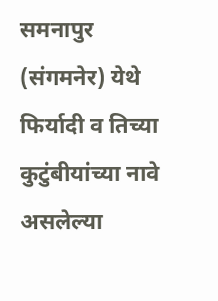समनापुर (संगमनेर) येथे फिर्यादी व तिच्या कुटुंबीयांच्या नावे असलेल्या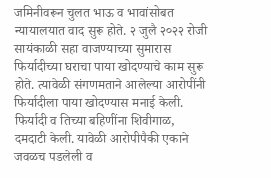जमिनीवरून चुलत भाऊ व भावांसोबत न्यायालयात वाद सुरू होते. २ जुलै २०२२ रोजी सायंकाळी सहा वाजण्याच्या सुमारास फिर्यादीच्या घराचा पाया खोदण्याचे काम सुरू होते. त्यावेळी संगणमताने आलेल्या आरोपींनी फिर्यादीला पाया खोदण्यास मनाई केली. फिर्यादी व तिच्या बहिणींना शिवीगाळ, दमदाटी केली. यावेळी आरोपीपैकी एकाने जवळच पडलेली व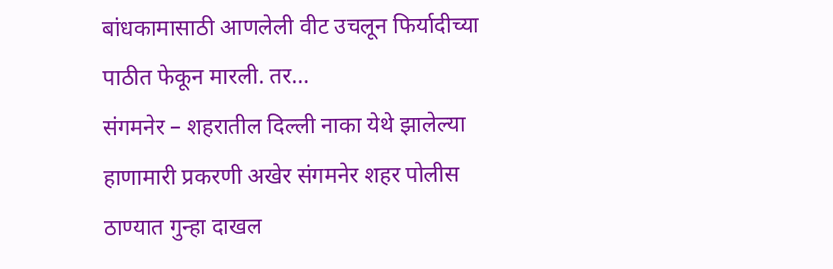बांधकामासाठी आणलेली वीट उचलून फिर्यादीच्या पाठीत फेकून मारली. तर…
संगमनेर – शहरातील दिल्ली नाका येथे झालेल्या हाणामारी प्रकरणी अखेर संगमनेर शहर पोलीस ठाण्यात गुन्हा दाखल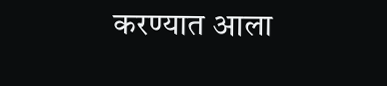करण्यात आला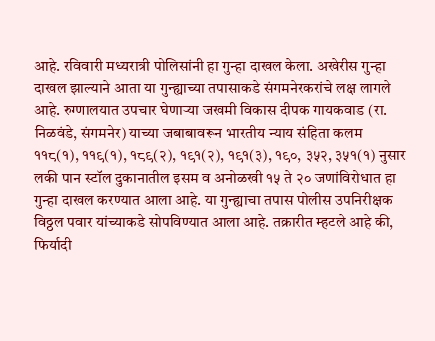आहे. रविवारी मध्यरात्री पोलिसांनी हा गुन्हा दाखल केला. अखेरीस गुन्हा दाखल झाल्याने आता या गुन्ह्याच्या तपासाकडे संगमनेरकरांचे लक्ष लागले आहे. रुग्णालयात उपचार घेणाऱ्या जखमी विकास दीपक गायकवाड (रा. निळवंडे, संगमनेर) याच्या जबाबावरून भारतीय न्याय संहिता कलम ११८(१), ११९(१), १८९(२), १९१(२), १९१(३), १९०, ३५२, ३५१(१) नुसार लकी पान स्टॉल दुकानातील इसम व अनोळखी १५ ते २० जणांविरोधात हा गुन्हा दाखल करण्यात आला आहे. या गुन्ह्याचा तपास पोलीस उपनिरीक्षक विठ्ठल पवार यांच्याकडे सोपविण्यात आला आहे. तक्रारीत म्हटले आहे की, फिर्यादी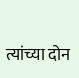त्यांच्या दोन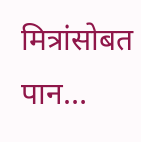मित्रांसोबत पान…